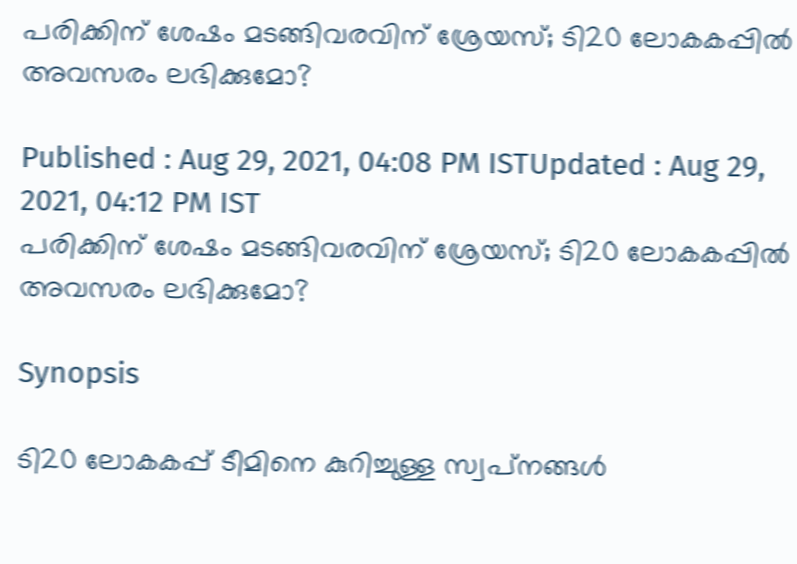പരിക്കിന് ശേഷം മടങ്ങിവരവിന് ശ്രേയസ്; ടി20 ലോകകപ്പില്‍ അവസരം ലഭിക്കുമോ?

Published : Aug 29, 2021, 04:08 PM ISTUpdated : Aug 29, 2021, 04:12 PM IST
പരിക്കിന് ശേഷം മടങ്ങിവരവിന് ശ്രേയസ്; ടി20 ലോകകപ്പില്‍ അവസരം ലഭിക്കുമോ?

Synopsis

ടി20 ലോകകപ്പ് ടീമിനെ കുറിച്ചുള്ള സ്വപ്‌നങ്ങള്‍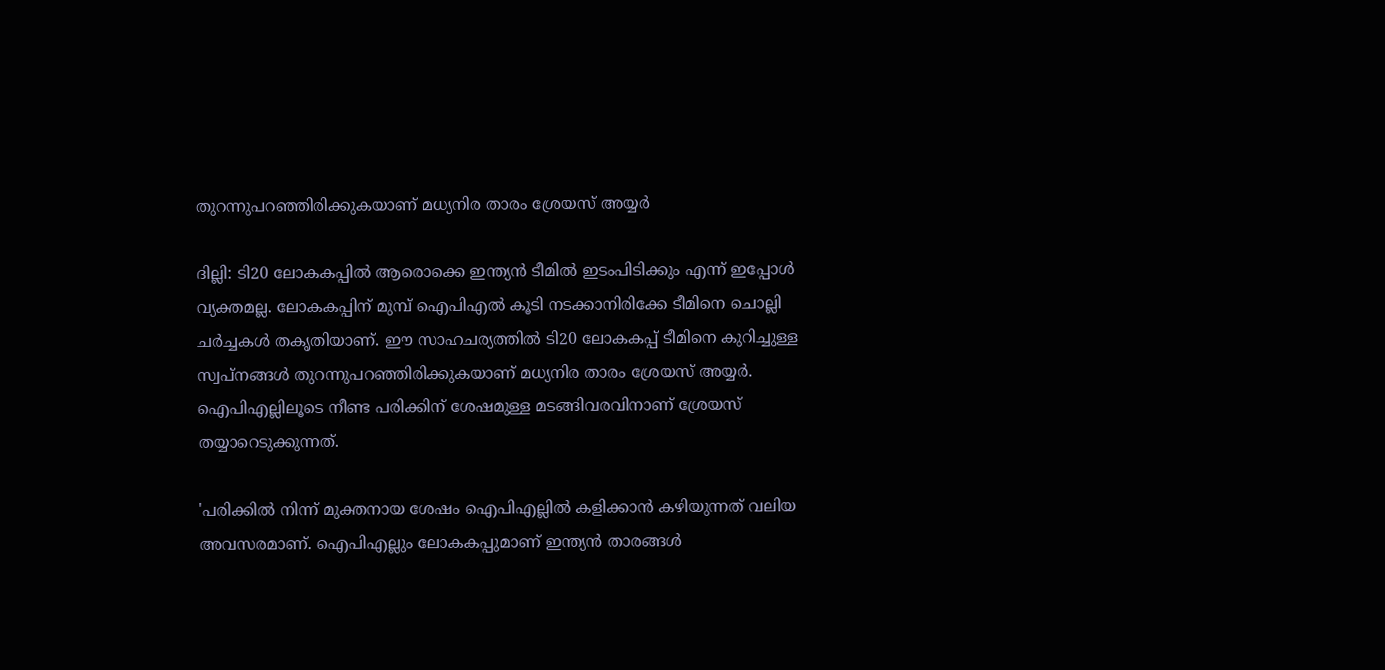തുറന്നുപറഞ്ഞിരിക്കുകയാണ് മധ്യനിര താരം ശ്രേയസ് അയ്യര്‍

ദില്ലി: ടി20 ലോകകപ്പില്‍ ആരൊക്കെ ഇന്ത്യന്‍ ടീമില്‍ ഇടംപിടിക്കും എന്ന് ഇപ്പോള്‍ വ്യക്തമല്ല. ലോകകപ്പിന് മുമ്പ് ഐപിഎല്‍ കൂടി നടക്കാനിരിക്കേ ടീമിനെ ചൊല്ലി ചര്‍ച്ചകള്‍ തകൃതിയാണ്. ഈ സാഹചര്യത്തില്‍ ടി20 ലോകകപ്പ് ടീമിനെ കുറിച്ചുള്ള സ്വപ്‌നങ്ങള്‍ തുറന്നുപറഞ്ഞിരിക്കുകയാണ് മധ്യനിര താരം ശ്രേയസ് അയ്യര്‍. ഐപിഎല്ലിലൂടെ നീണ്ട പരിക്കിന് ശേഷമുള്ള മടങ്ങിവരവിനാണ് ശ്രേയസ് തയ്യാറെടുക്കുന്നത്.

'പരിക്കില്‍ നിന്ന് മുക്തനായ ശേഷം ഐപിഎല്ലില്‍ കളിക്കാന്‍ കഴിയുന്നത് വലിയ അവസരമാണ്. ഐപിഎല്ലും ലോകകപ്പുമാണ് ഇന്ത്യന്‍ താരങ്ങള്‍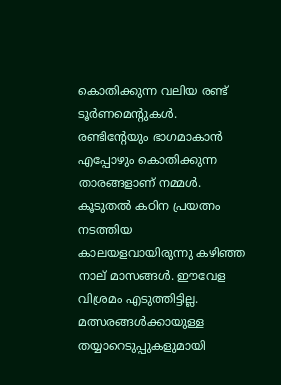കൊതിക്കുന്ന വലിയ രണ്ട് ടൂര്‍ണമെന്‍റുകള്‍. രണ്ടിന്‍റേയും ഭാഗമാകാന്‍ എപ്പോഴും കൊതിക്കുന്ന താരങ്ങളാണ് നമ്മള്‍. കൂടുതല്‍ കഠിന പ്രയത്നം നടത്തിയ കാലയളവായിരുന്നു കഴിഞ്ഞ നാല് മാസങ്ങള്‍. ഈവേള വിശ്രമം എടുത്തിട്ടില്ല. മത്സരങ്ങള്‍ക്കായുള്ള തയ്യാറെടുപ്പുകളുമായി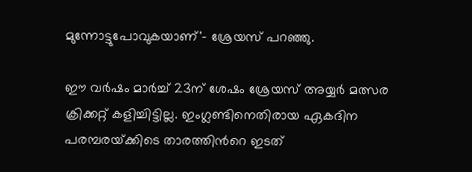മുന്നോട്ടുപോവുകയാണ്'- ശ്രേയസ് പറഞ്ഞു.

ഈ വര്‍ഷം മാര്‍ച്ച് 23ന് ശേഷം ശ്രേയസ് അയ്യര്‍ മത്സര ക്രിക്കറ്റ് കളിച്ചിട്ടില്ല. ഇംഗ്ലണ്ടിനെതിരായ ഏകദിന പരമ്പരയ്‌ക്കിടെ താരത്തിന്‍റെ ഇടത്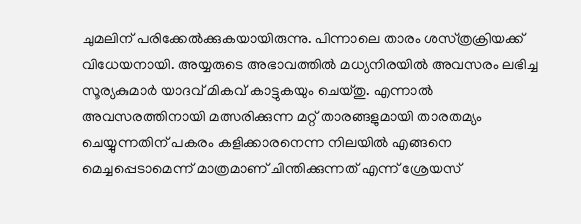ചുമലിന് പരിക്കേല്‍ക്കുകയായിരുന്നു. പിന്നാലെ താരം ശസ്‌ത്രക്രിയക്ക് വിധേയനായി. അയ്യരുടെ അഭാവത്തില്‍ മധ്യനിരയില്‍ അവസരം ലഭിച്ച സൂര്യകുമാര്‍ യാദവ് മികവ് കാട്ടുകയും ചെയ്‌തു. എന്നാല്‍ അവസരത്തിനായി മത്സരിക്കുന്ന മറ്റ് താരങ്ങളുമായി താരതമ്യം ചെയ്യുന്നതിന് പകരം കളിക്കാരനെന്ന നിലയില്‍ എങ്ങനെ മെച്ചപ്പെടാമെന്ന് മാത്രമാണ് ചിന്തിക്കുന്നത് എന്ന് ശ്രേയസ്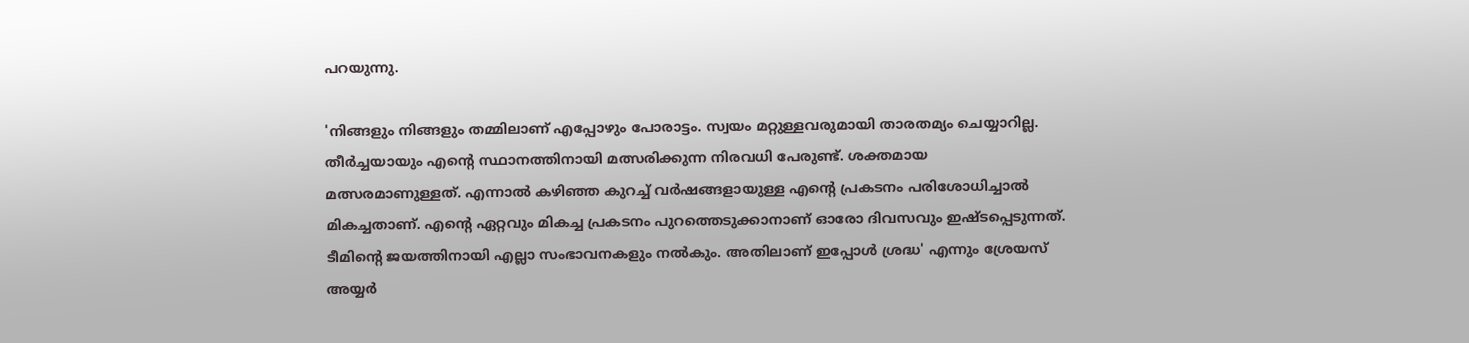പറയുന്നു.

'നിങ്ങളും നിങ്ങളും തമ്മിലാണ് എപ്പോഴും പോരാട്ടം. സ്വയം മറ്റുള്ളവരുമായി താരതമ്യം ചെയ്യാറില്ല. തീര്‍ച്ചയായും എന്‍റെ സ്ഥാനത്തിനായി മത്സരിക്കുന്ന നിരവധി പേരുണ്ട്. ശക്തമായ മത്സരമാണുള്ളത്. എന്നാല്‍ കഴിഞ്ഞ കുറച്ച് വര്‍ഷങ്ങളായുള്ള എന്‍റെ പ്രകടനം പരിശോധിച്ചാല്‍ മികച്ചതാണ്. എന്‍റെ ഏറ്റവും മികച്ച പ്രകടനം പുറത്തെടുക്കാനാണ് ഓരോ ദിവസവും ഇഷ്‌ടപ്പെടുന്നത്. ടീമിന്‍റെ ജയത്തിനായി എല്ലാ സംഭാവനകളും നല്‍കും. അതിലാണ് ഇപ്പോള്‍ ശ്രദ്ധ' എന്നും ശ്രേയസ് അയ്യര്‍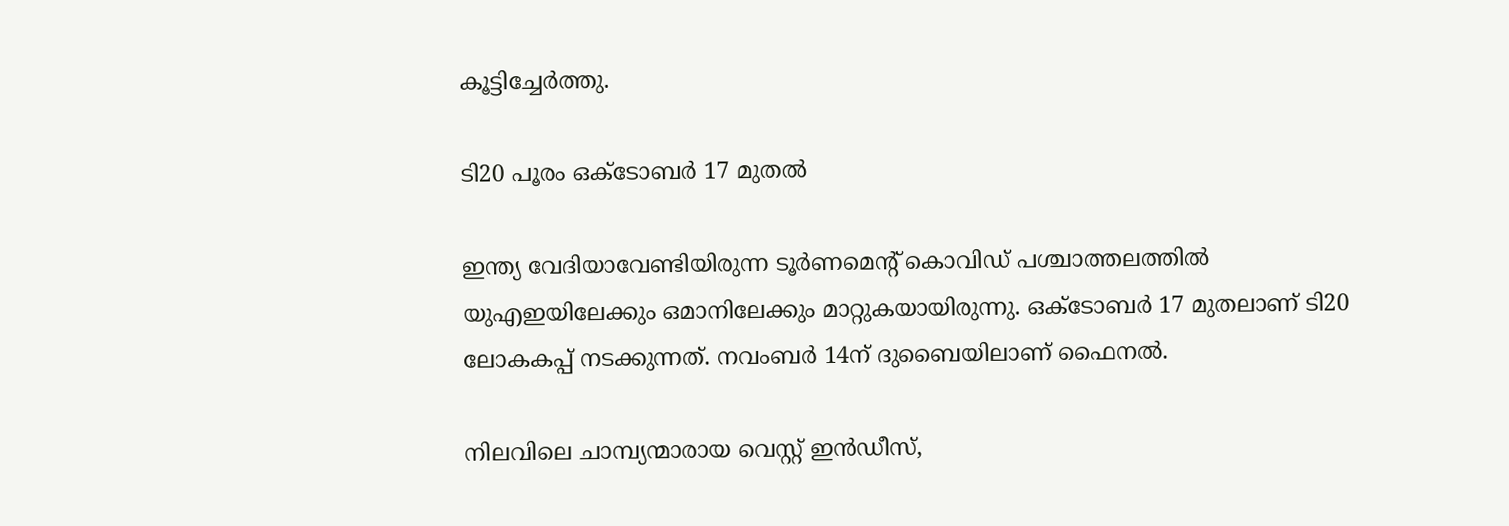കൂട്ടിച്ചേര്‍ത്തു.

ടി20 പൂരം ഒക്‌ടോബര്‍ 17 മുതല്‍

ഇന്ത്യ വേദിയാവേണ്ടിയിരുന്ന ടൂർണമെന്‍റ് കൊവിഡ് പശ്ചാത്തലത്തില്‍ യുഎഇയിലേക്കും ഒമാനിലേക്കും മാറ്റുകയായിരുന്നു. ഒക്‌ടോബര്‍ 17 മുതലാണ് ടി20 ലോകകപ്പ് നടക്കുന്നത്. നവംബര്‍ 14ന് ദുബൈയിലാണ് ഫൈനല്‍.

നിലവിലെ ചാമ്പ്യന്മാരായ വെസ്റ്റ് ഇന്‍ഡീസ്,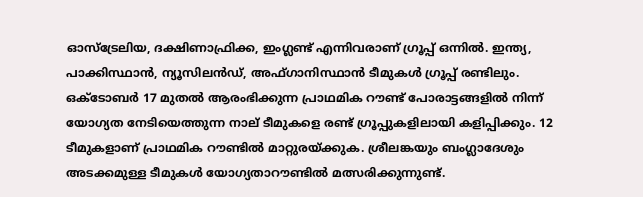ഓസ്‌ട്രേലിയ, ദക്ഷിണാഫ്രിക്ക, ഇംഗ്ലണ്ട് എന്നിവരാണ് ഗ്രൂപ്പ് ഒന്നില്‍. ഇന്ത്യ, പാക്കിസ്ഥാൻ, ന്യൂസിലൻഡ്, അഫ്ഗാനിസ്ഥാൻ ടീമുകൾ ഗ്രൂപ്പ് രണ്ടിലും. ഒക്‌ടോബർ 17 മുതൽ ആരംഭിക്കുന്ന പ്രാഥമിക റൗണ്ട് പോരാട്ടങ്ങളിൽ നിന്ന് യോഗ്യത നേടിയെത്തുന്ന നാല് ടീമുകളെ രണ്ട് ഗ്രൂപ്പുകളിലായി കളിപ്പിക്കും. 12 ടീമുകളാണ് പ്രാഥമിക റൗണ്ടില്‍ മാറ്റുരയ്ക്കുക. ശ്രീലങ്കയും ബംഗ്ലാദേശും അടക്കമുള്ള ടീമുകൾ യോഗ്യതാറൗണ്ടിൽ മത്സരിക്കുന്നുണ്ട്.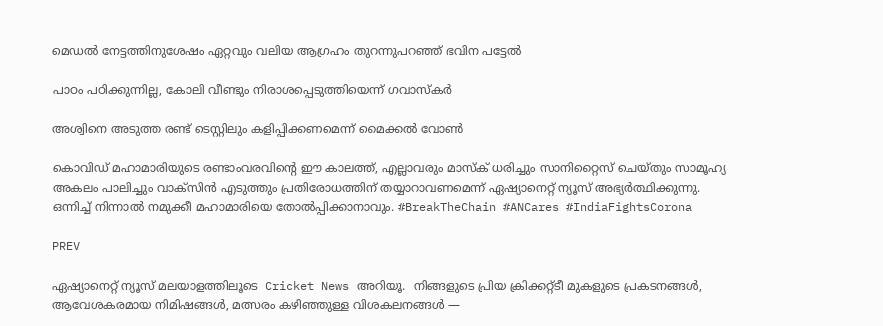മെഡല്‍ നേട്ടത്തിനുശേഷം ഏറ്റവും വലിയ ആഗ്രഹം തുറന്നുപറഞ്ഞ് ഭവിന പട്ടേല്‍

പാഠം പഠിക്കുന്നില്ല, കോലി വീണ്ടും നിരാശപ്പെടുത്തിയെന്ന് ഗവാസ്‌കര്‍

അശ്വിനെ അടുത്ത രണ്ട് ടെസ്റ്റിലും കളിപ്പിക്കണമെന്ന് മൈക്കല്‍ വോണ്‍

കൊവിഡ് മഹാമാരിയുടെ രണ്ടാംവരവിന്റെ ഈ കാലത്ത്, എല്ലാവരും മാസ്‌ക് ധരിച്ചും സാനിറ്റൈസ് ചെയ്തും സാമൂഹ്യ അകലം പാലിച്ചും വാക്‌സിന്‍ എടുത്തും പ്രതിരോധത്തിന് തയ്യാറാവണമെന്ന് ഏഷ്യാനെറ്റ് ന്യൂസ് അഭ്യര്‍ത്ഥിക്കുന്നു. ഒന്നിച്ച് നിന്നാല്‍ നമുക്കീ മഹാമാരിയെ തോല്‍പ്പിക്കാനാവും. #BreakTheChain #ANCares #IndiaFightsCorona

PREV

ഏഷ്യാനെറ്റ് ന്യൂസ് മലയാളത്തിലൂടെ  Cricket News അറിയൂ.  നിങ്ങളുടെ പ്രിയ ക്രിക്കറ്റ്ടീ മുകളുടെ പ്രകടനങ്ങൾ, ആവേശകരമായ നിമിഷങ്ങൾ, മത്സരം കഴിഞ്ഞുള്ള വിശകലനങ്ങൾ —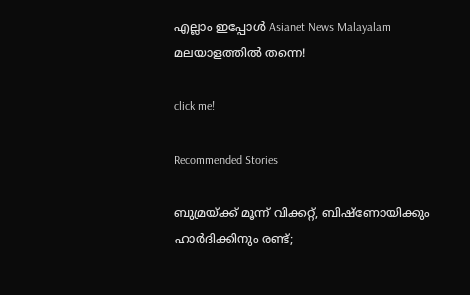എല്ലാം ഇപ്പോൾ Asianet News Malayalam മലയാളത്തിൽ തന്നെ!

click me!

Recommended Stories

ബുമ്രയ്ക്ക് മൂന്ന് വിക്കറ്റ്, ബിഷ്‌ണോയിക്കും ഹാര്‍ദിക്കിനും രണ്ട്;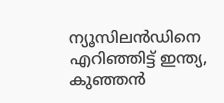ന്യൂസിലന്‍ഡിനെ എറിഞ്ഞിട്ട് ഇന്ത്യ, കുഞ്ഞന്‍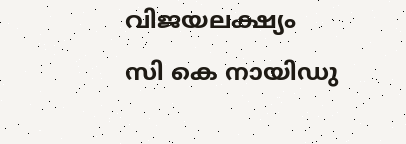വിജയലക്ഷ്യം
സി കെ നായിഡു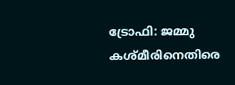ട്രോഫി: ജമ്മു കശ്മീരിനെതിരെ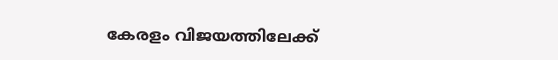കേരളം വിജയത്തിലേക്ക്